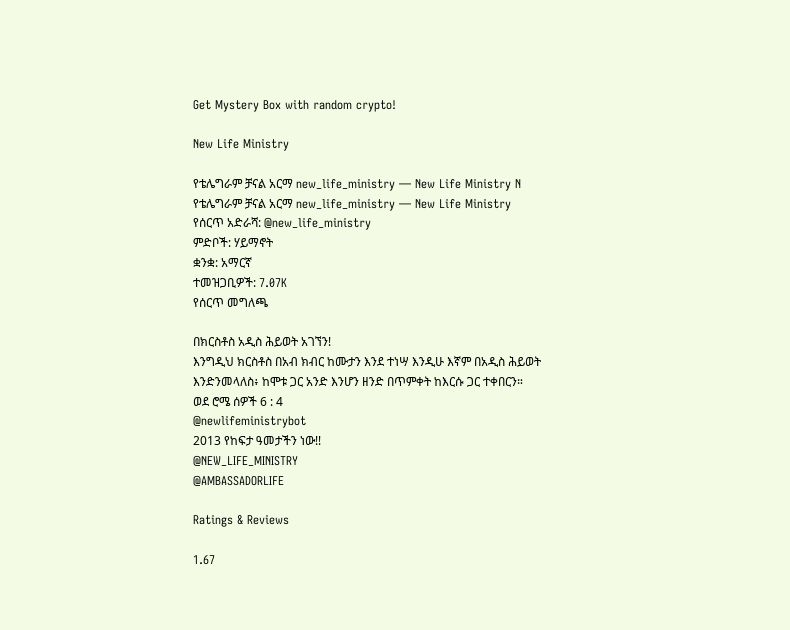Get Mystery Box with random crypto!

New Life Ministry

የቴሌግራም ቻናል አርማ new_life_ministry — New Life Ministry N
የቴሌግራም ቻናል አርማ new_life_ministry — New Life Ministry
የሰርጥ አድራሻ: @new_life_ministry
ምድቦች: ሃይማኖት
ቋንቋ: አማርኛ
ተመዝጋቢዎች: 7.07K
የሰርጥ መግለጫ

በክርስቶስ አዲስ ሕይወት አገኘን!
እንግዲህ ክርስቶስ በአብ ክብር ከሙታን እንደ ተነሣ እንዲሁ እኛም በአዲስ ሕይወት እንድንመላለስ፥ ከሞቱ ጋር አንድ እንሆን ዘንድ በጥምቀት ከእርሱ ጋር ተቀበርን።
ወደ ሮሜ ሰዎች 6 : 4
@newlifeministrybot
2013 የከፍታ ዓመታችን ነው!!
@NEW_LIFE_MINISTRY
@AMBASSADORLIFE

Ratings & Reviews

1.67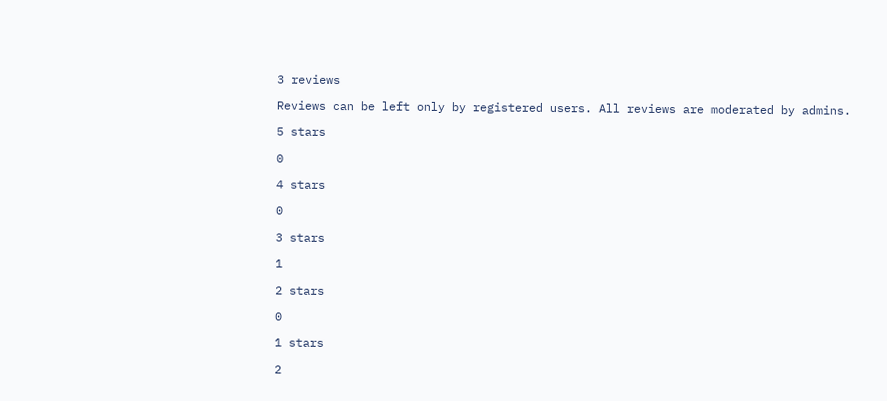3 reviews

Reviews can be left only by registered users. All reviews are moderated by admins.

5 stars

0

4 stars

0

3 stars

1

2 stars

0

1 stars

2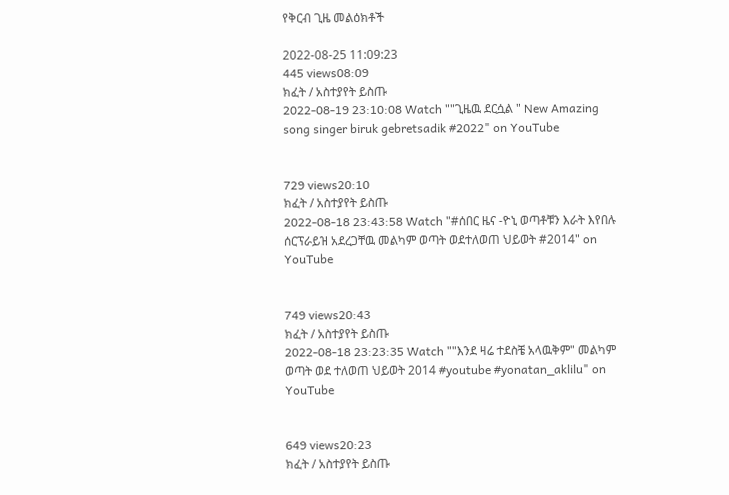የቅርብ ጊዜ መልዕክቶች

2022-08-25 11:09:23
445 views08:09
ክፈት / አስተያየት ይስጡ
2022-08-19 23:10:08 Watch ""ጊዜዉ ደርሷል " New Amazing song singer biruk gebretsadik #2022" on YouTube


729 views20:10
ክፈት / አስተያየት ይስጡ
2022-08-18 23:43:58 Watch "#ሰበር ዜና -ዮኒ ወጣቶቹን እራት እየበሉ ሰርፕራይዝ አደረጋቸዉ መልካም ወጣት ወደተለወጠ ህይወት #2014" on YouTube


749 views20:43
ክፈት / አስተያየት ይስጡ
2022-08-18 23:23:35 Watch ""እንደ ዛሬ ተደስቼ አላዉቅም" መልካም ወጣት ወደ ተለወጠ ህይወት 2014 #youtube #yonatan_aklilu" on YouTube


649 views20:23
ክፈት / አስተያየት ይስጡ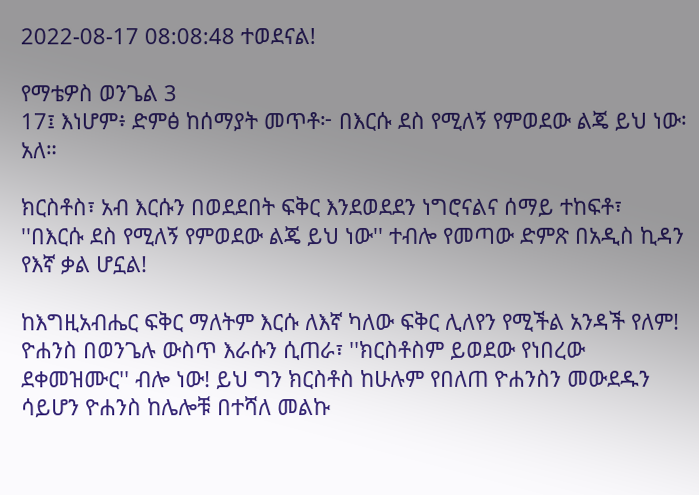2022-08-17 08:08:48 ተወደናል!

የማቴዎስ ወንጌል 3
17፤ እነሆም፥ ድምፅ ከሰማያት መጥቶ፦ በእርሱ ደስ የሚለኝ የምወደው ልጄ ይህ ነው፡ አለ።

ክርስቶስ፣ አብ እርሱን በወደደበት ፍቅር እንደወደደን ነግሮናልና ሰማይ ተከፍቶ፣ ''በእርሱ ደስ የሚለኝ የምወደው ልጄ ይህ ነው'' ተብሎ የመጣው ድምጽ በአዲስ ኪዳን የእኛ ቃል ሆኗል!

ከእግዚአብሔር ፍቅር ማለትም እርሱ ለእኛ ካለው ፍቅር ሊለየን የሚችል አንዳች የለም! ዮሐንስ በወንጌሉ ውስጥ እራሱን ሲጠራ፣ ''ክርስቶስም ይወደው የነበረው ደቀመዝሙር'' ብሎ ነው! ይህ ግን ክርስቶስ ከሁሉም የበለጠ ዮሐንስን መውደዱን ሳይሆን ዮሐንስ ከሌሎቹ በተሻለ መልኩ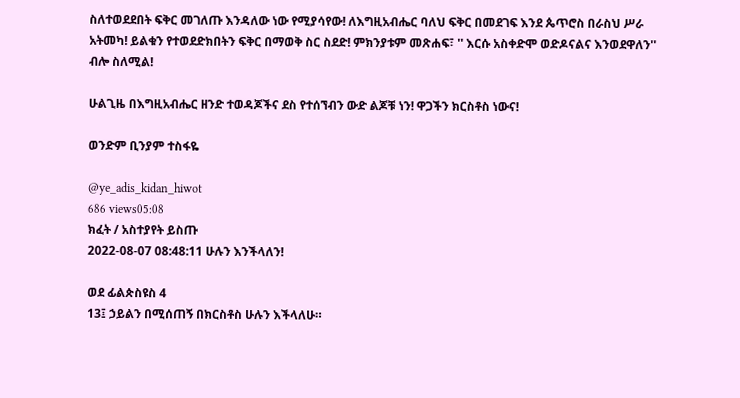ስለተወደደበት ፍቅር መገለጡ እንዳለው ነው የሚያሳየው! ለእግዚአብሔር ባለህ ፍቅር በመደገፍ እንደ ጴጥሮስ በራስህ ሥራ አትመካ! ይልቁን የተወደድክበትን ፍቅር በማወቅ ስር ስደድ! ምክንያቱም መጽሐፍ፣ '' እርሱ አስቀድሞ ወድዶናልና እንወደዋለን'' ብሎ ስለሚል!

ሁልጊዜ በእግዚአብሔር ዘንድ ተወዳጆችና ደስ የተሰኘብን ውድ ልጆቹ ነን! ዋጋችን ክርስቶስ ነውና!

ወንድም ቢንያም ተስፋዬ

@ye_adis_kidan_hiwot
686 views05:08
ክፈት / አስተያየት ይስጡ
2022-08-07 08:48:11 ሁሉን እንችላለን!

ወደ ፊልጵስዩስ 4
13፤ ኃይልን በሚሰጠኝ በክርስቶስ ሁሉን እችላለሁ።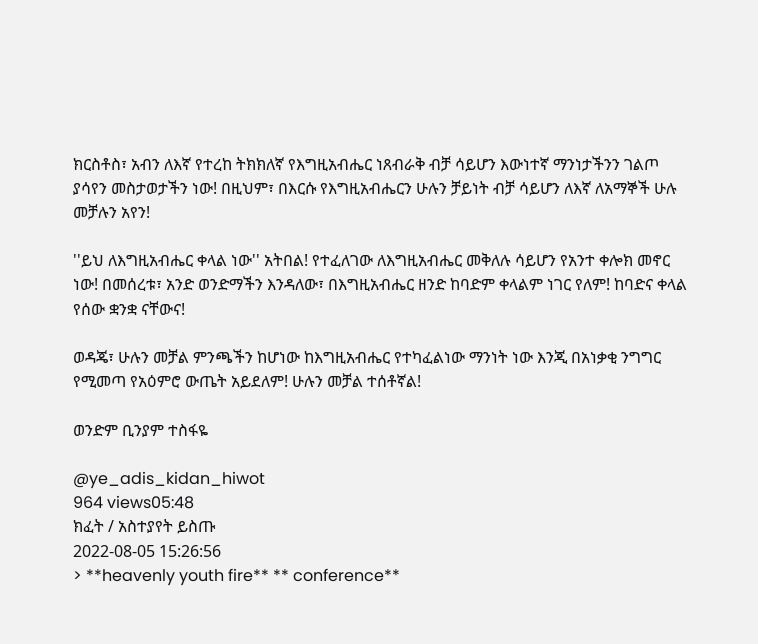ክርስቶስ፣ አብን ለእኛ የተረከ ትክክለኛ የእግዚአብሔር ነጸብራቅ ብቻ ሳይሆን እውነተኛ ማንነታችንን ገልጦ ያሳየን መስታወታችን ነው! በዚህም፣ በእርሱ የእግዚአብሔርን ሁሉን ቻይነት ብቻ ሳይሆን ለእኛ ለአማኞች ሁሉ መቻሉን አየን!

''ይህ ለእግዚአብሔር ቀላል ነው'' አትበል! የተፈለገው ለእግዚአብሔር መቅለሉ ሳይሆን የአንተ ቀሎክ መኖር ነው! በመሰረቱ፣ አንድ ወንድማችን እንዳለው፣ በእግዚአብሔር ዘንድ ከባድም ቀላልም ነገር የለም! ከባድና ቀላል የሰው ቋንቋ ናቸውና!

ወዳጄ፣ ሁሉን መቻል ምንጫችን ከሆነው ከእግዚአብሔር የተካፈልነው ማንነት ነው እንጂ በአነቃቂ ንግግር የሚመጣ የአዕምሮ ውጤት አይደለም! ሁሉን መቻል ተሰቶኛል!

ወንድም ቢንያም ተስፋዬ

@ye_adis_kidan_hiwot
964 views05:48
ክፈት / አስተያየት ይስጡ
2022-08-05 15:26:56
> **heavenly youth fire** ** conference**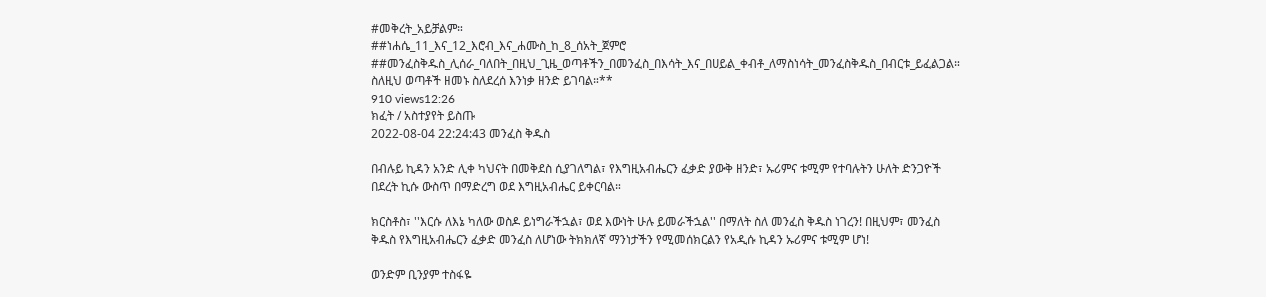#መቅረት_አይቻልም።
##ነሐሴ_11_እና_12_እሮብ_እና_ሐሙስ_ከ_8_ሰአት_ጀምሮ
##መንፈስቅዱስ_ሊሰራ_ባለበት_በዚህ_ጊዜ_ወጣቶችን_በመንፈስ_በእሳት_እና_በሀይል_ቀብቶ_ለማስነሳት_መንፈስቅዱስ_በብርቱ_ይፈልጋል። ስለዚህ ወጣቶች ዘመኑ ስለደረሰ እንነቃ ዘንድ ይገባል።**
910 views12:26
ክፈት / አስተያየት ይስጡ
2022-08-04 22:24:43 መንፈስ ቅዱስ

በብሉይ ኪዳን አንድ ሊቀ ካህናት በመቅደስ ሲያገለግል፣ የእግዚአብሔርን ፈቃድ ያውቅ ዘንድ፣ ኡሪምና ቱሚም የተባሉትን ሁለት ድንጋዮች በደረት ኪሱ ውስጥ በማድረግ ወደ እግዚአብሔር ይቀርባል።

ክርስቶስ፣ ''እርሱ ለእኔ ካለው ወስዶ ይነግራችኋል፣ ወደ እውነት ሁሉ ይመራችኋል'' በማለት ስለ መንፈስ ቅዱስ ነገረን! በዚህም፣ መንፈስ ቅዱስ የእግዚአብሔርን ፈቃድ መንፈስ ለሆነው ትክክለኛ ማንነታችን የሚመሰክርልን የአዲሱ ኪዳን ኡሪምና ቱሚም ሆነ!

ወንድም ቢንያም ተስፋዬ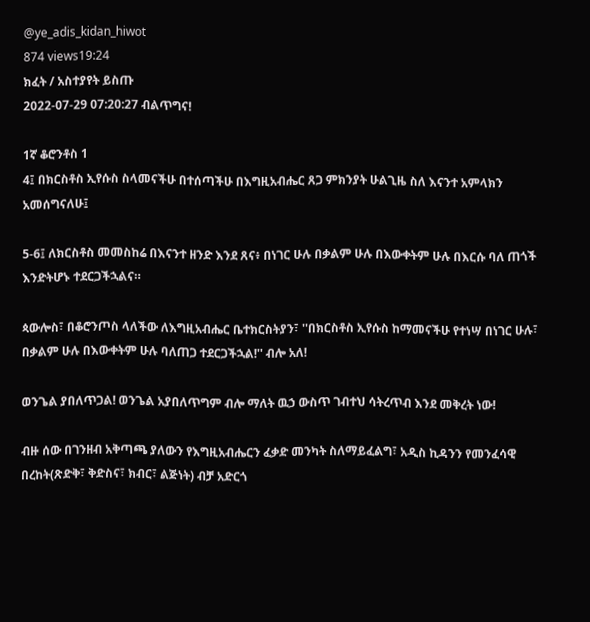@ye_adis_kidan_hiwot
874 views19:24
ክፈት / አስተያየት ይስጡ
2022-07-29 07:20:27 ብልጥግና!

1ኛ ቆሮንቶስ 1
4፤ በክርስቶስ ኢየሱስ ስላመናችሁ በተሰጣችሁ በእግዚአብሔር ጸጋ ምክንያት ሁልጊዜ ስለ እናንተ አምላክን አመሰግናለሁ፤

5-6፤ ለክርስቶስ መመስከሬ በእናንተ ዘንድ እንደ ጸና፥ በነገር ሁሉ በቃልም ሁሉ በእውቀትም ሁሉ በእርሱ ባለ ጠጎች እንድትሆኑ ተደርጋችኋልና።

ጳውሎስ፣ በቆሮንጦስ ላለችው ለእግዚአብሔር ቤተክርስትያን፣ ''በክርስቶስ ኢየሱስ ከማመናችሁ የተነሣ በነገር ሁሉ፣ በቃልም ሁሉ በእውቀትም ሁሉ ባለጠጋ ተደርጋችኋል!'' ብሎ አለ!

ወንጌል ያበለጥጋል! ወንጌል አያበለጥግም ብሎ ማለት ዉኃ ውስጥ ገብተህ ሳትረጥብ እንደ መቅረት ነው!

ብዙ ሰው በገንዘብ አቅጣጫ ያለውን የእግዚአብሔርን ፈቃድ መንካት ስለማይፈልግ፣ አዲስ ኪዳንን የመንፈሳዊ በረከት(ጽድቅ፣ ቅድስና፣ ክብር፣ ልጅነት) ብቻ አድርጎ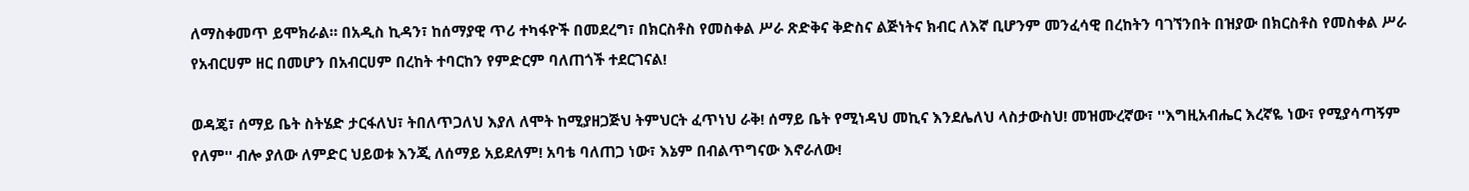ለማስቀመጥ ይሞክራል። በአዲስ ኪዳን፣ ከሰማያዊ ጥሪ ተካፋዮች በመደረግ፣ በክርስቶስ የመስቀል ሥራ ጽድቅና ቅድስና ልጅነትና ክብር ለእኛ ቢሆንም መንፈሳዊ በረከትን ባገኘንበት በዝያው በክርስቶስ የመስቀል ሥራ የአብርሀም ዘር በመሆን በአብርሀም በረከት ተባርከን የምድርም ባለጠጎች ተደርገናል!

ወዳጄ፣ ሰማይ ቤት ስትሄድ ታርፋለህ፣ ትበለጥጋለህ እያለ ለሞት ከሚያዘጋጅህ ትምህርት ፈጥነህ ራቅ! ሰማይ ቤት የሚነዳህ መኪና እንደሌለህ ላስታውስህ! መዝሙረኛው፣ ''እግዚአብሔር እረኛዬ ነው፣ የሚያሳጣኝም የለም'' ብሎ ያለው ለምድር ህይወቱ እንጂ ለሰማይ አይደለም! አባቴ ባለጠጋ ነው፣ እኔም በብልጥግናው እኖራለው!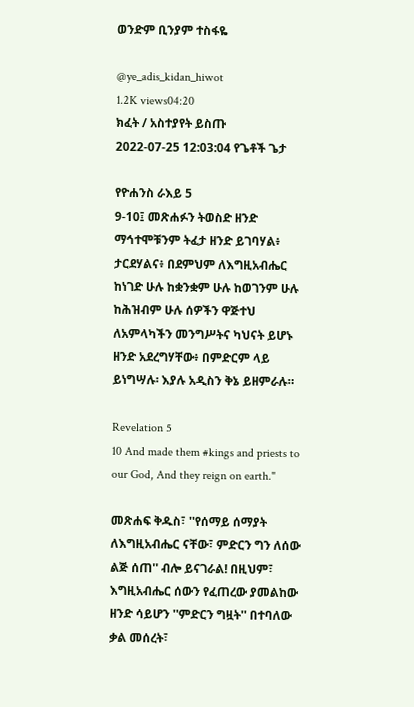ወንድም ቢንያም ተስፋዬ

@ye_adis_kidan_hiwot
1.2K views04:20
ክፈት / አስተያየት ይስጡ
2022-07-25 12:03:04 የጌቶች ጌታ

የዮሐንስ ራእይ 5
9-10፤ መጽሐፉን ትወስድ ዘንድ ማኅተሞቹንም ትፈታ ዘንድ ይገባሃል፥ ታርደሃልና፥ በደምህም ለእግዚአብሔር ከነገድ ሁሉ ከቋንቋም ሁሉ ከወገንም ሁሉ ከሕዝብም ሁሉ ሰዎችን ዋጅተህ ለአምላካችን መንግሥትና ካህናት ይሆኑ ዘንድ አደረግሃቸው፥ በምድርም ላይ ይነግሣሉ፡ እያሉ አዲስን ቅኔ ይዘምራሉ።

Revelation 5
10 And made them #kings and priests to our God, And they reign on earth."

መጽሐፍ ቅዱስ፣ ''የሰማይ ሰማያት ለእግዚአብሔር ናቸው፣ ምድርን ግን ለሰው ልጅ ሰጠ'' ብሎ ይናገራል! በዚህም፣ እግዚአብሔር ሰውን የፈጠረው ያመልከው ዘንድ ሳይሆን ''ምድርን ግዟት'' በተባለው ቃል መሰረት፣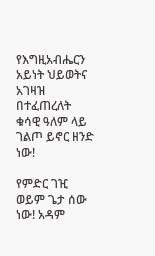የእግዚአብሔርን አይነት ህይወትና አገዛዝ በተፈጠረለት ቁሳዊ ዓለም ላይ ገልጦ ይኖር ዘንድ ነው!

የምድር ገዢ ወይም ጌታ ሰው ነው! አዳም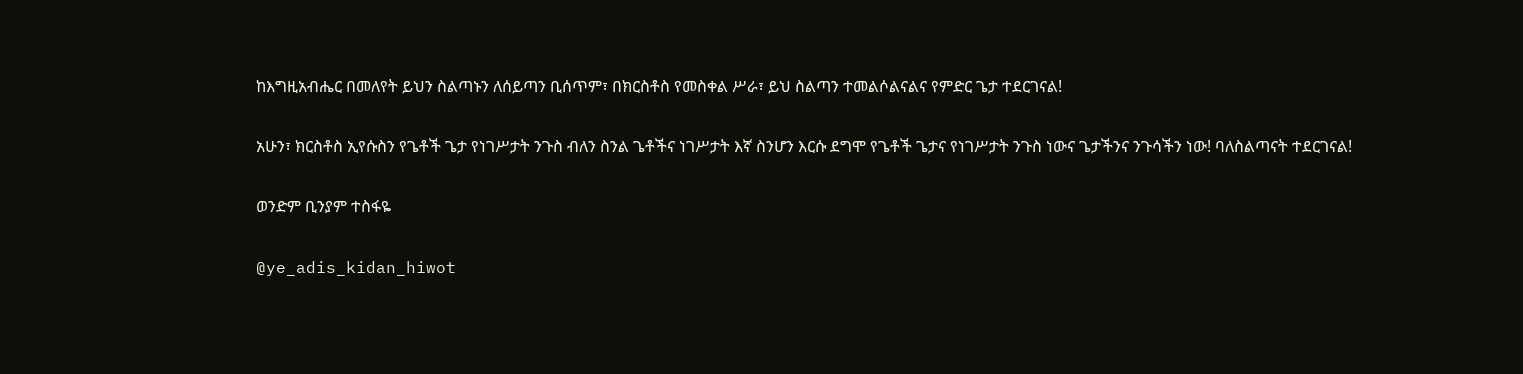ከእግዚአብሔር በመለየት ይህን ስልጣኑን ለሰይጣን ቢሰጥም፣ በክርስቶስ የመስቀል ሥራ፣ ይህ ስልጣን ተመልሶልናልና የምድር ጌታ ተደርገናል!

አሁን፣ ክርስቶስ ኢየሱስን የጌቶች ጌታ የነገሥታት ንጉስ ብለን ስንል ጌቶችና ነገሥታት እኛ ስንሆን እርሱ ደግሞ የጌቶች ጌታና የነገሥታት ንጉስ ነውና ጌታችንና ንጉሳችን ነው! ባለስልጣናት ተደርገናል!

ወንድም ቢንያም ተስፋዬ

@ye_adis_kidan_hiwot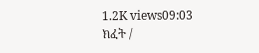1.2K views09:03
ክፈት /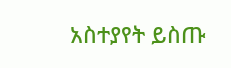አስተያየት ይስጡ